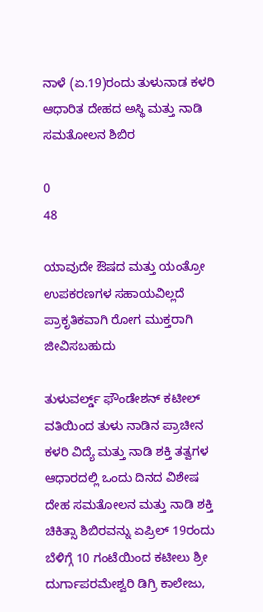ನಾಳೆ (ಏ.19)ರಂದು ತುಳುನಾಡ ಕಳರಿ ಆಧಾರಿತ ದೇಹದ ಅಸ್ಥಿ ಮತ್ತು ನಾಡಿ ಸಮತೋಲನ ಶಿಬಿರ

0
48

ಯಾವುದೇ ಔಷದ ಮತ್ತು ಯಂತ್ರೋ ಉಪಕರಣಗಳ ಸಹಾಯವಿಲ್ಲದೆ ಪ್ರಾಕೃತಿಕವಾಗಿ ರೋಗ ಮುಕ್ತರಾಗಿ ಜೀವಿಸಬಹುದು

ತುಳುವರ್ಲ್ಡ್ ಫೌಂಡೇಶನ್ ಕಟೀಲ್ ವತಿಯಿಂದ ತುಳು ನಾಡಿನ ಪ್ರಾಚೀನ ಕಳರಿ ವಿದ್ಯೆ ಮತ್ತು ನಾಡಿ ಶಕ್ತಿ ತತ್ವಗಳ ಆಧಾರದಲ್ಲಿ ಒಂದು ದಿನದ ವಿಶೇಷ ದೇಹ ಸಮತೋಲನ ಮತ್ತು ನಾಡಿ ಶಕ್ತಿ ಚಿಕಿತ್ಸಾ ಶಿಬಿರವನ್ನು ಏಪ್ರಿಲ್ 19ರಂದು ಬೆಳಿಗ್ಗೆ 10 ಗಂಟೆಯಿಂದ ಕಟೀಲು ಶ್ರೀ ದುರ್ಗಾಪರಮೇಶ್ವರಿ ಡಿಗ್ರಿ ಕಾಲೇಜು,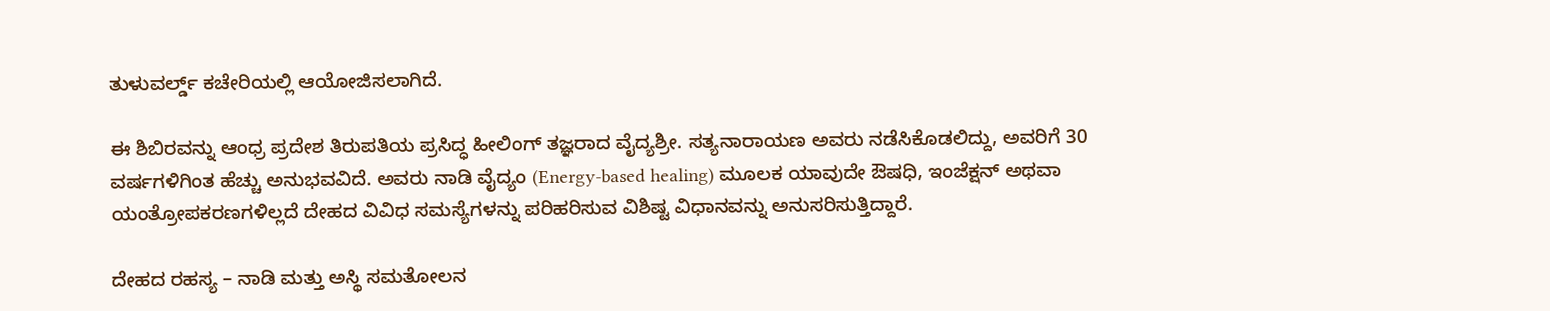ತುಳುವರ್ಲ್ಡ್ ಕಚೇರಿಯಲ್ಲಿ ಆಯೋಜಿಸಲಾಗಿದೆ.

ಈ ಶಿಬಿರವನ್ನು ಆಂಧ್ರ ಪ್ರದೇಶ ತಿರುಪತಿಯ ಪ್ರಸಿದ್ಧ ಹೀಲಿಂಗ್ ತಜ್ಞರಾದ ವೈದ್ಯಶ್ರೀ. ಸತ್ಯನಾರಾಯಣ ಅವರು ನಡೆಸಿಕೊಡಲಿದ್ದು, ಅವರಿಗೆ 30 ವರ್ಷಗಳಿಗಿಂತ ಹೆಚ್ಚು ಅನುಭವವಿದೆ. ಅವರು ನಾಡಿ ವೈದ್ಯಂ (Energy-based healing) ಮೂಲಕ ಯಾವುದೇ ಔಷಧಿ, ಇಂಜೆಕ್ಷನ್ ಅಥವಾ ಯಂತ್ರೋಪಕರಣಗಳಿಲ್ಲದೆ ದೇಹದ ವಿವಿಧ ಸಮಸ್ಯೆಗಳನ್ನು ಪರಿಹರಿಸುವ ವಿಶಿಷ್ಟ ವಿಧಾನವನ್ನು ಅನುಸರಿಸುತ್ತಿದ್ದಾರೆ.

ದೇಹದ ರಹಸ್ಯ – ನಾಡಿ ಮತ್ತು ಅಸ್ಥಿ ಸಮತೋಲನ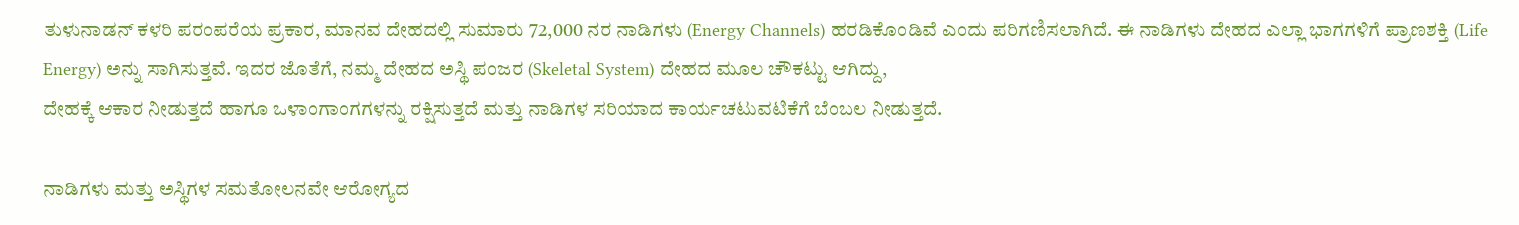ತುಳುನಾಡನ್ ಕಳರಿ ಪರಂಪರೆಯ ಪ್ರಕಾರ, ಮಾನವ ದೇಹದಲ್ಲಿ ಸುಮಾರು 72,000 ನರ ನಾಡಿಗಳು (Energy Channels) ಹರಡಿಕೊಂಡಿವೆ ಎಂದು ಪರಿಗಣಿಸಲಾಗಿದೆ. ಈ ನಾಡಿಗಳು ದೇಹದ ಎಲ್ಲಾ ಭಾಗಗಳಿಗೆ ಪ್ರಾಣಶಕ್ತಿ (Life Energy) ಅನ್ನು ಸಾಗಿಸುತ್ತವೆ. ಇದರ ಜೊತೆಗೆ, ನಮ್ಮ ದೇಹದ ಅಸ್ಥಿ ಪಂಜರ (Skeletal System) ದೇಹದ ಮೂಲ ಚೌಕಟ್ಟು ಆಗಿದ್ದು,
ದೇಹಕ್ಕೆ ಆಕಾರ ನೀಡುತ್ತದೆ ಹಾಗೂ ಒಳಾಂಗಾಂಗಗಳನ್ನು ರಕ್ಷಿಸುತ್ತದೆ ಮತ್ತು ನಾಡಿಗಳ ಸರಿಯಾದ ಕಾರ್ಯಚಟುವಟಿಕೆಗೆ ಬೆಂಬಲ ನೀಡುತ್ತದೆ.

ನಾಡಿಗಳು ಮತ್ತು ಅಸ್ಥಿಗಳ ಸಮತೋಲನವೇ ಆರೋಗ್ಯದ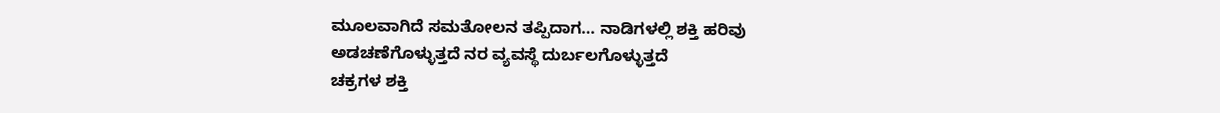ಮೂಲವಾಗಿದೆ ಸಮತೋಲನ ತಪ್ಪಿದಾಗ… ನಾಡಿಗಳಲ್ಲಿ ಶಕ್ತಿ ಹರಿವು ಅಡಚಣೆಗೊಳ್ಳುತ್ತದೆ ನರ ವ್ಯವಸ್ಥೆ ದುರ್ಬಲಗೊಳ್ಳುತ್ತದೆ
ಚಕ್ರಗಳ ಶಕ್ತಿ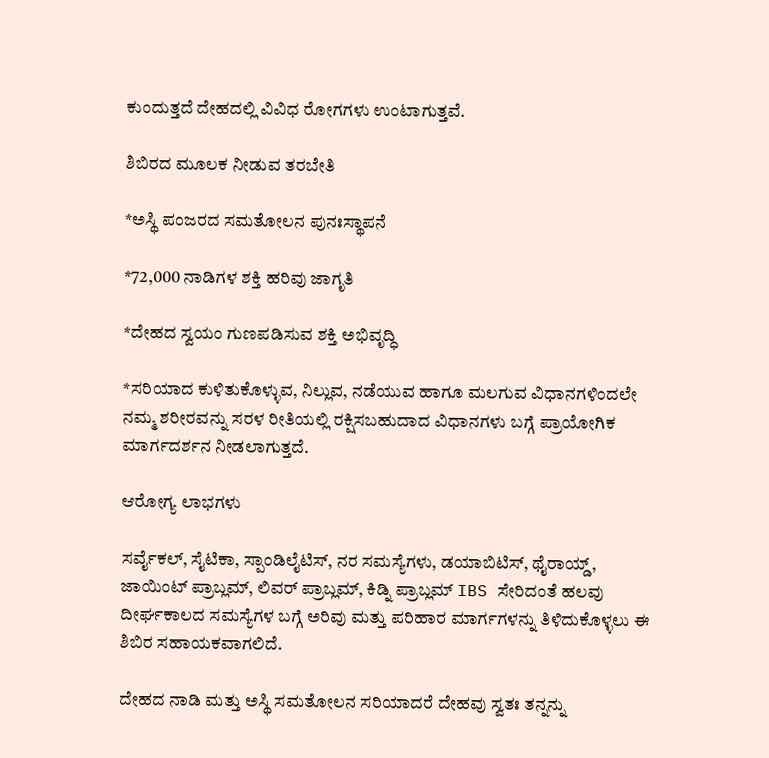ಕುಂದುತ್ತದೆ ದೇಹದಲ್ಲಿ ವಿವಿಧ ರೋಗಗಳು ಉಂಟಾಗುತ್ತವೆ.

ಶಿಬಿರದ ಮೂಲಕ ನೀಡುವ ತರಬೇತಿ

*ಅಸ್ಥಿ ಪಂಜರದ ಸಮತೋಲನ ಪುನಃಸ್ಥಾಪನೆ

*72,000 ನಾಡಿಗಳ ಶಕ್ತಿ ಹರಿವು ಜಾಗೃತಿ

*ದೇಹದ ಸ್ವಯಂ ಗುಣಪಡಿಸುವ ಶಕ್ತಿ ಅಭಿವೃದ್ಧಿ

*ಸರಿಯಾದ ಕುಳಿತುಕೊಳ್ಳುವ, ನಿಲ್ಲುವ, ನಡೆಯುವ ಹಾಗೂ ಮಲಗುವ ವಿಧಾನಗಳಿಂದಲೇ ನಮ್ಮ ಶರೀರವನ್ನು ಸರಳ ರೀತಿಯಲ್ಲಿ ರಕ್ಷಿಸಬಹುದಾದ ವಿಧಾನಗಳು ಬಗ್ಗೆ ಪ್ರಾಯೋಗಿಕ ಮಾರ್ಗದರ್ಶನ ನೀಡಲಾಗುತ್ತದೆ.

ಆರೋಗ್ಯ ಲಾಭಗಳು

ಸರ್ವೈಕಲ್, ಸೈಟಿಕಾ, ಸ್ಪಾಂಡಿಲೈಟಿಸ್, ನರ ಸಮಸ್ಯೆಗಳು, ಡಯಾಬಿಟಿಸ್, ಥೈರಾಯ್ಡ್, ಜಾಯಿಂಟ್ ಪ್ರಾಬ್ಲಮ್, ಲಿವರ್ ಪ್ರಾಬ್ಲಮ್, ಕಿಡ್ನಿ ಪ್ರಾಬ್ಲಮ್ IBS ಸೇರಿದಂತೆ ಹಲವು ದೀರ್ಘಕಾಲದ ಸಮಸ್ಯೆಗಳ ಬಗ್ಗೆ ಅರಿವು ಮತ್ತು ಪರಿಹಾರ ಮಾರ್ಗಗಳನ್ನು ತಿಳಿದುಕೊಳ್ಳಲು ಈ ಶಿಬಿರ ಸಹಾಯಕವಾಗಲಿದೆ.

ದೇಹದ ನಾಡಿ ಮತ್ತು ಅಸ್ಥಿ ಸಮತೋಲನ ಸರಿಯಾದರೆ ದೇಹವು ಸ್ವತಃ ತನ್ನನ್ನು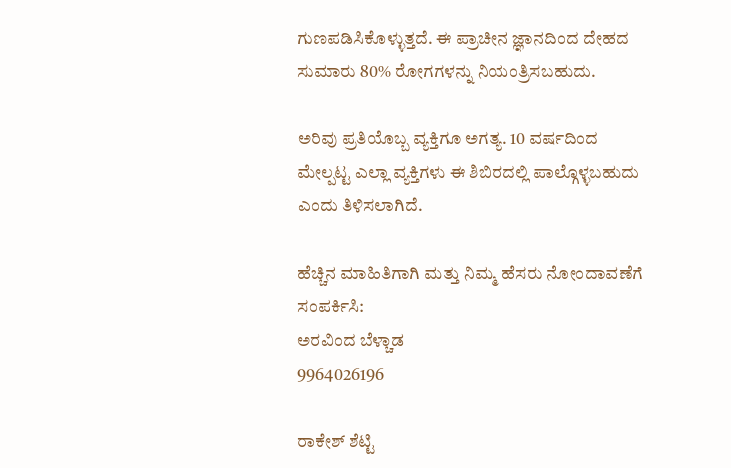ಗುಣಪಡಿಸಿಕೊಳ್ಳುತ್ತದೆ. ಈ ಪ್ರಾಚೀನ ಜ್ಞಾನದಿಂದ ದೇಹದ ಸುಮಾರು 80% ರೋಗಗಳನ್ನು ನಿಯಂತ್ರಿಸಬಹುದು.

ಅರಿವು ಪ್ರತಿಯೊಬ್ಬ ವ್ಯಕ್ತಿಗೂ ಅಗತ್ಯ. 10 ವರ್ಷದಿಂದ ಮೇಲ್ಪಟ್ಟ ಎಲ್ಲಾ ವ್ಯಕ್ತಿಗಳು ಈ ಶಿಬಿರದಲ್ಲಿ ಪಾಲ್ಗೊಳ್ಳಬಹುದು ಎಂದು ತಿಳಿಸಲಾಗಿದೆ.

ಹೆಚ್ಚಿನ ಮಾಹಿತಿಗಾಗಿ ಮತ್ತು ನಿಮ್ಮ ಹೆಸರು ನೋಂದಾವಣೆಗೆ ಸಂಪರ್ಕಿಸಿ:
ಅರವಿಂದ ಬೆಳ್ಚಾಡ
9964026196

ರಾಕೇಶ್ ಶೆಟ್ಟಿ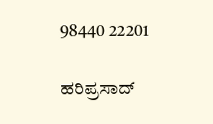98440 22201

ಹರಿಪ್ರಸಾದ್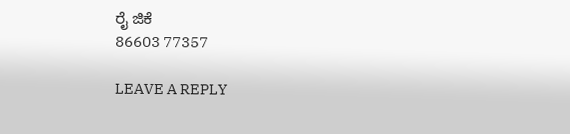ರೈ ಜಿಕೆ
86603 77357

LEAVE A REPLY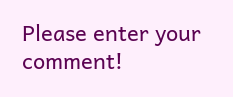Please enter your comment!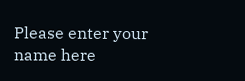Please enter your name here